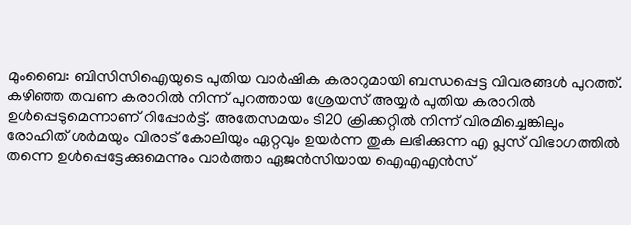മുംബൈ: ബിസിസിഐയുടെ പുതിയ വാര്‍ഷിക കരാറുമായി ബന്ധപ്പെട്ട വിവരങ്ങള്‍ പുറത്ത്. കഴിഞ്ഞ തവണ കരാറില്‍ നിന്ന് പുറത്തായ ശ്രേയസ് അയ്യര്‍ പുതിയ കരാറില്‍ ഉള്‍പ്പെടുമെന്നാണ് റിപ്പോര്‍ട്ട്. അതേസമയം ടി20 ക്രിക്കറ്റില്‍ നിന്ന് വിരമിച്ചെങ്കിലും രോഹിത് ശര്‍മയും വിരാട് കോലിയും ഏറ്റവും ഉയര്‍ന്ന തുക ലഭിക്കുന്ന എ പ്ലസ് വിഭാഗത്തില്‍ തന്നെ ഉള്‍പ്പെട്ടേക്കുമെന്നും വാര്‍ത്താ ഏജന്‍സിയായ ഐഎഎന്‍സ്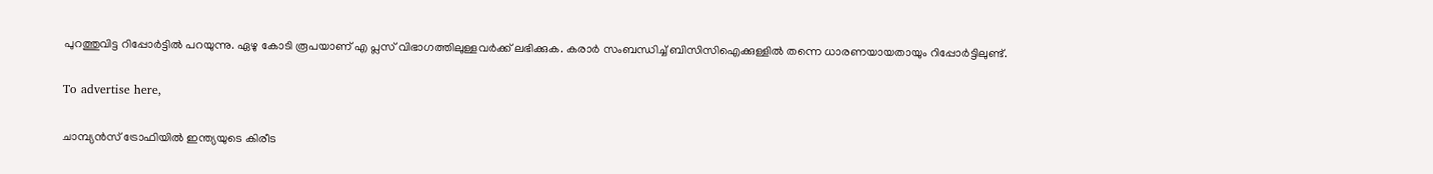പുറത്തുവിട്ട റിപ്പോര്‍ട്ടില്‍ പറയുന്നു. ഏഴു കോടി രൂപയാണ് എ പ്ലസ് വിഭാഗത്തിലുള്ളവര്‍ക്ക് ലഭിക്കുക. കരാര്‍ സംബന്ധിച്ച് ബിസിസിഐക്കുള്ളില്‍ തന്നെ ധാരണയായതായും റിപ്പോര്‍ട്ടിലുണ്ട്.

To advertise here,

ചാമ്പ്യന്‍സ് ട്രോഫിയില്‍ ഇന്ത്യയുടെ കിരീട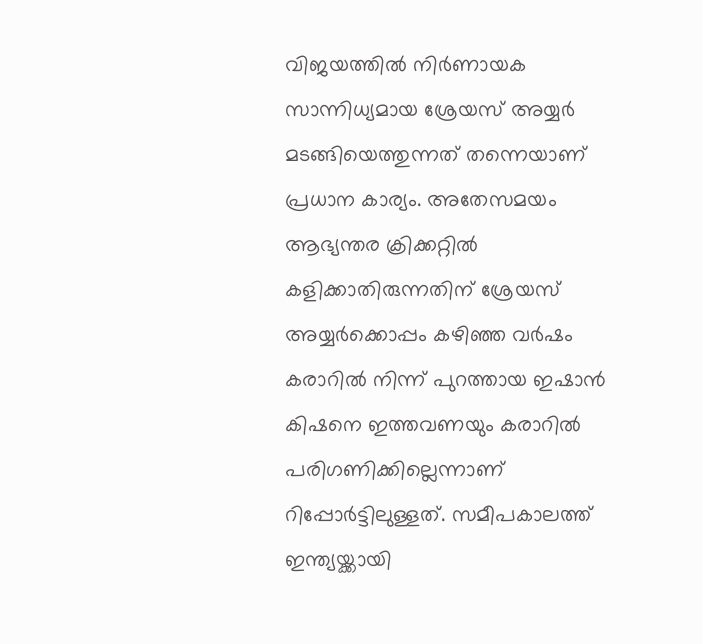വിജയത്തില്‍ നിര്‍ണായക സാന്നിധ്യമായ ശ്രേയസ് അയ്യര്‍ മടങ്ങിയെത്തുന്നത് തന്നെയാണ് പ്രധാന കാര്യം. അതേസമയം ആഭ്യന്തര ക്രിക്കറ്റില്‍ കളിക്കാതിരുന്നതിന് ശ്രേയസ് അയ്യര്‍ക്കൊപ്പം കഴിഞ്ഞ വര്‍ഷം കരാറില്‍ നിന്ന് പുറത്തായ ഇഷാന്‍ കിഷനെ ഇത്തവണയും കരാറില്‍ പരിഗണിക്കില്ലെന്നാണ് റിപ്പോര്‍ട്ടിലുള്ളത്. സമീപകാലത്ത് ഇന്ത്യയ്ക്കായി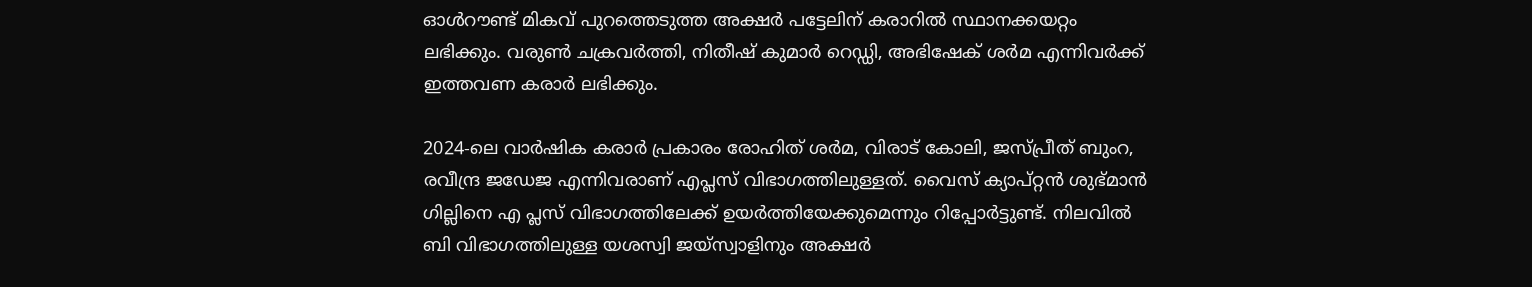ഓള്‍റൗണ്ട് മികവ് പുറത്തെടുത്ത അക്ഷര്‍ പട്ടേലിന് കരാറില്‍ സ്ഥാനക്കയറ്റം ലഭിക്കും. വരുണ്‍ ചക്രവര്‍ത്തി, നിതീഷ് കുമാര്‍ റെഡ്ഡി, അഭിഷേക് ശര്‍മ എന്നിവര്‍ക്ക് ഇത്തവണ കരാര്‍ ലഭിക്കും.

2024-ലെ വാര്‍ഷിക കരാര്‍ പ്രകാരം രോഹിത് ശര്‍മ, വിരാട് കോലി, ജസ്പ്രീത് ബുംറ, രവീന്ദ്ര ജഡേജ എന്നിവരാണ് എപ്ലസ് വിഭാഗത്തിലുള്ളത്. വൈസ് ക്യാപ്റ്റന്‍ ശുഭ്മാന്‍ ഗില്ലിനെ എ പ്ലസ് വിഭാഗത്തിലേക്ക് ഉയര്‍ത്തിയേക്കുമെന്നും റിപ്പോര്‍ട്ടുണ്ട്. നിലവില്‍ ബി വിഭാഗത്തിലുള്ള യശസ്വി ജയ്സ്വാളിനും അക്ഷര്‍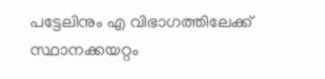പട്ടേലിനും എ വിഭാഗത്തിലേക്ക് സ്ഥാനക്കയറ്റം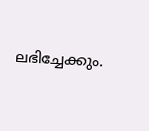ലഭിച്ചേക്കും.